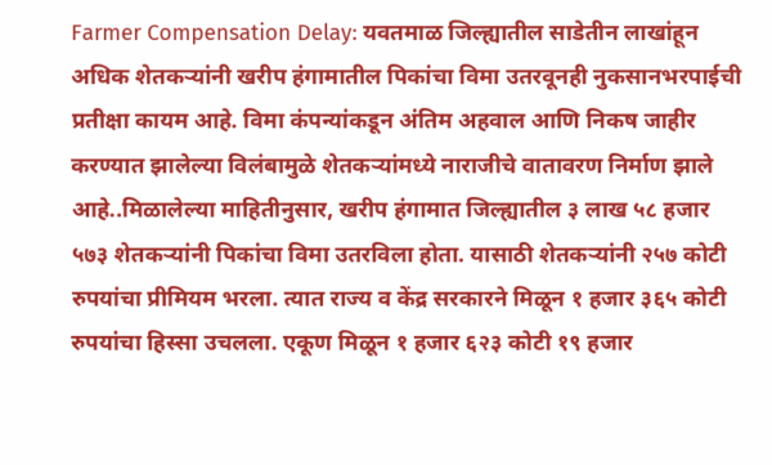Farmer Compensation Delay: यवतमाळ जिल्ह्यातील साडेतीन लाखांहून अधिक शेतकऱ्यांनी खरीप हंगामातील पिकांचा विमा उतरवूनही नुकसानभरपाईची प्रतीक्षा कायम आहे. विमा कंपन्यांकडून अंतिम अहवाल आणि निकष जाहीर करण्यात झालेल्या विलंबामुळे शेतकऱ्यांमध्ये नाराजीचे वातावरण निर्माण झाले आहे..मिळालेल्या माहितीनुसार, खरीप हंगामात जिल्ह्यातील ३ लाख ५८ हजार ५७३ शेतकऱ्यांनी पिकांचा विमा उतरविला होता. यासाठी शेतकऱ्यांनी २५७ कोटी रुपयांचा प्रीमियम भरला. त्यात राज्य व केंद्र सरकारने मिळून १ हजार ३६५ कोटी रुपयांचा हिस्सा उचलला. एकूण मिळून १ हजार ६२३ कोटी १९ हजार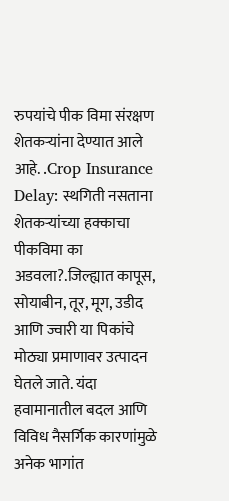रुपयांचे पीक विमा संरक्षण शेतकऱ्यांना देण्यात आले आहे. .Crop Insurance Delay: स्थगिती नसताना शेतकऱ्यांच्या हक्काचा पीकविमा का अडवला?.जिल्ह्यात कापूस, सोयाबीन, तूर, मूग, उडीद आणि ज्वारी या पिकांचे मोठ्या प्रमाणावर उत्पादन घेतले जाते. यंदा हवामानातील बदल आणि विविध नैसर्गिक कारणांमुळे अनेक भागांत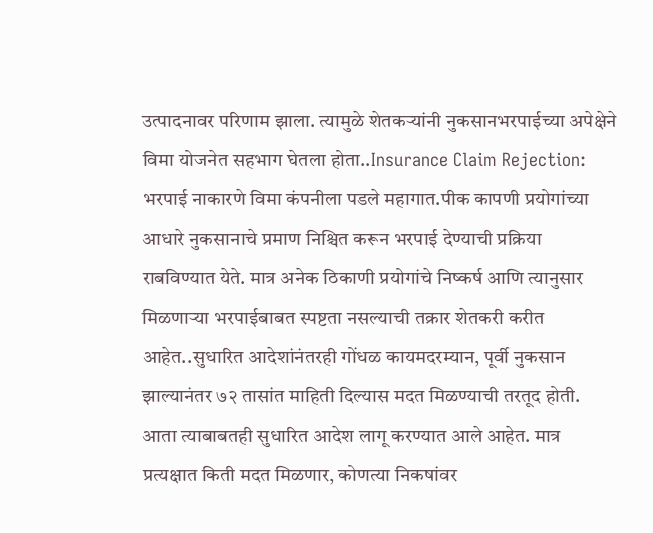उत्पादनावर परिणाम झाला. त्यामुळे शेतकऱ्यांनी नुकसानभरपाईच्या अपेक्षेने विमा योजनेत सहभाग घेतला होता..Insurance Claim Rejection: भरपाई नाकारणे विमा कंपनीला पडले महागात.पीक कापणी प्रयोगांच्या आधारे नुकसानाचे प्रमाण निश्चित करून भरपाई देण्याची प्रक्रिया राबविण्यात येते. मात्र अनेक ठिकाणी प्रयोगांचे निष्कर्ष आणि त्यानुसार मिळणाऱ्या भरपाईबाबत स्पष्टता नसल्याची तक्रार शेतकरी करीत आहेत..सुधारित आदेशांनंतरही गोंधळ कायमदरम्यान, पूर्वी नुकसान झाल्यानंतर ७२ तासांत माहिती दिल्यास मदत मिळण्याची तरतूद होती. आता त्याबाबतही सुधारित आदेश लागू करण्यात आले आहेत. मात्र प्रत्यक्षात किती मदत मिळणार, कोणत्या निकषांवर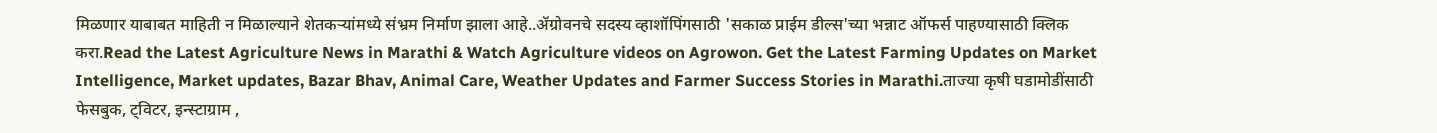मिळणार याबाबत माहिती न मिळाल्याने शेतकऱ्यांमध्ये संभ्रम निर्माण झाला आहे..ॲग्रोवनचे सदस्य व्हाशॉपिंगसाठी 'सकाळ प्राईम डील्स'च्या भन्नाट ऑफर्स पाहण्यासाठी क्लिक करा.Read the Latest Agriculture News in Marathi & Watch Agriculture videos on Agrowon. Get the Latest Farming Updates on Market Intelligence, Market updates, Bazar Bhav, Animal Care, Weather Updates and Farmer Success Stories in Marathi.ताज्या कृषी घडामोडींसाठी फेसबुक, ट्विटर, इन्स्टाग्राम ,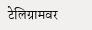टेलिग्रामवर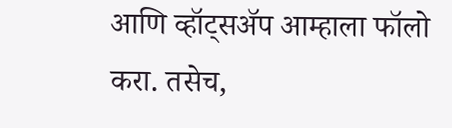आणि व्हॉट्सॲप आम्हाला फॉलो करा. तसेच,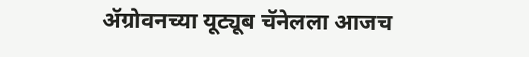ॲग्रोवनच्या यूट्यूब चॅनेलला आजच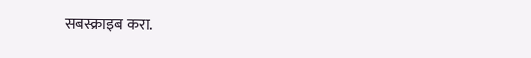सबस्क्राइब करा.